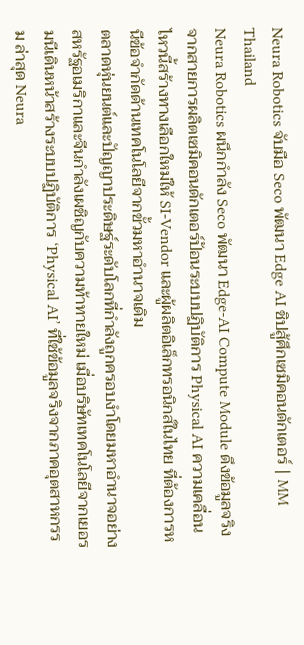Neura Robotics จับมือ Seco พัฒนา Edge AI ชิปสู้ศึกเซมิคอนดักเตอร์ | MM Thailand
Neura Robotics ผนึกกำลัง Seco พัฒนา Edge-AI Compute Module ดึงข้อมูลจริงจากสายการผลิตเซมิคอนดักเตอร์ป้อนระบบปฏิบัติการ Physical AI ความเคลื่อนไหวนี้สร้างทางเลือกใหม่ให้ SI-Vendor และผู้ผลิตอิเล็กทรอนิกส์ในไทย ที่ต้องการหนีข้อจำกัดด้านเทคโนโลยีจากขั้วมหาอำนาจเดิม
ตลาดหุ่นยนต์และปัญญาประดิษฐ์ระดับโลกที่กำลังถูกครอบงำโดยมหาอำนาจอย่างสหรัฐอเมริกาและจีนกำลังเผชิญกับความท้าทายใหม่ เมื่อบริษัทเทคโนโลยีจากเยอรมนีเดินหน้าสร้างระบบปฏิบัติการ ‘Physical AI’ ที่ใช้ข้อมูลจริงจากภาคอุตสาหกรรม ล่าสุด Neura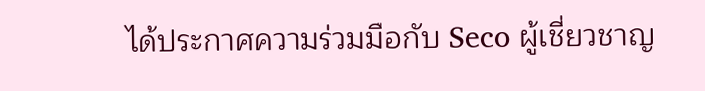ได้ประกาศความร่วมมือกับ Seco ผู้เชี่ยวชาญ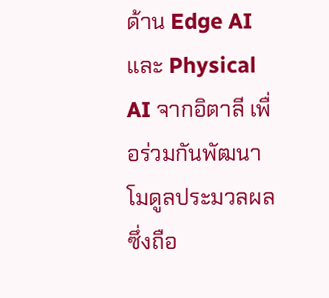ด้าน Edge AI และ Physical AI จากอิตาลี เพื่อร่วมกันพัฒนาโมดูลประมวลผล ซึ่งถือ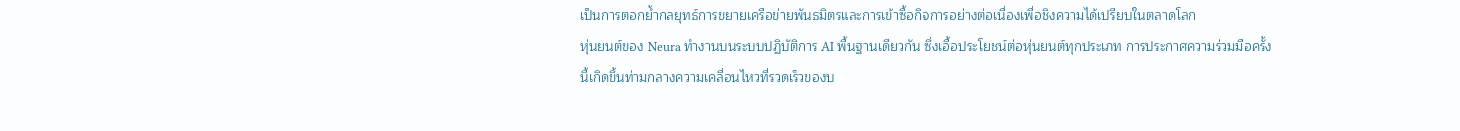เป็นการตอกย้ำกลยุทธ์การขยายเครือข่ายพันธมิตรและการเข้าซื้อกิจการอย่างต่อเนื่องเพื่อชิงความได้เปรียบในตลาดโลก
หุ่นยนต์ของ Neura ทำงานบนระบบปฏิบัติการ AI พื้นฐานเดียวกัน ซึ่งเอื้อประโยชน์ต่อหุ่นยนต์ทุกประเภท การประกาศความร่วมมือครั้งนี้เกิดขึ้นท่ามกลางความเคลื่อนไหวที่รวดเร็วของบ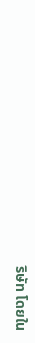ริษัท โดยใน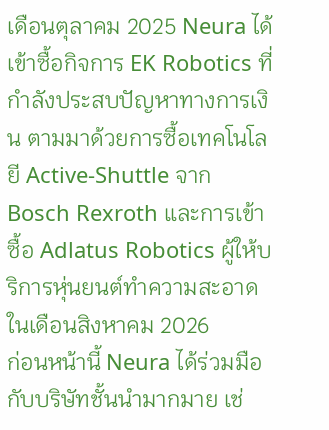เดือนตุลาคม 2025 Neura ได้เข้าซื้อกิจการ EK Robotics ที่กำลังประสบปัญหาทางการเงิน ตามมาด้วยการซื้อเทคโนโลยี Active-Shuttle จาก Bosch Rexroth และการเข้าซื้อ Adlatus Robotics ผู้ให้บริการหุ่นยนต์ทำความสะอาดในเดือนสิงหาคม 2026
ก่อนหน้านี้ Neura ได้ร่วมมือกับบริษัทชั้นนำมากมาย เช่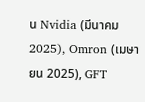น Nvidia (มีนาคม 2025), Omron (เมษายน 2025), GFT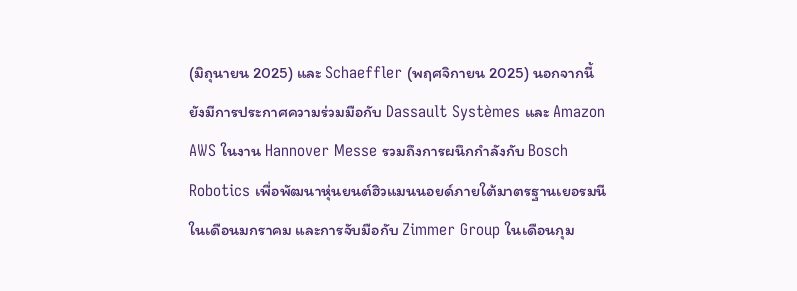(มิถุนายน 2025) และ Schaeffler (พฤศจิกายน 2025) นอกจากนี้ยังมีการประกาศความร่วมมือกับ Dassault Systèmes และ Amazon AWS ในงาน Hannover Messe รวมถึงการผนึกกำลังกับ Bosch Robotics เพื่อพัฒนาหุ่นยนต์ฮิวแมนนอยด์ภายใต้มาตรฐานเยอรมนีในเดือนมกราคม และการจับมือกับ Zimmer Group ในเดือนกุม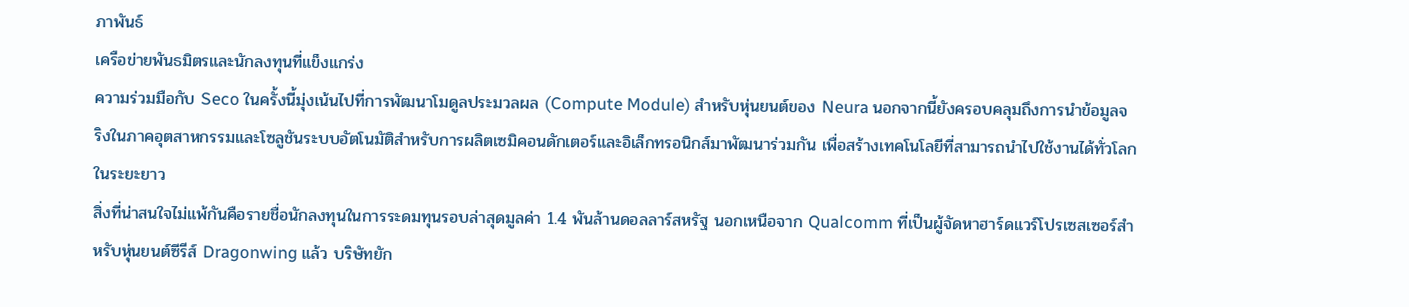ภาพันธ์
เครือข่ายพันธมิตรและนักลงทุนที่แข็งแกร่ง
ความร่วมมือกับ Seco ในครั้งนี้มุ่งเน้นไปที่การพัฒนาโมดูลประมวลผล (Compute Module) สำหรับหุ่นยนต์ของ Neura นอกจากนี้ยังครอบคลุมถึงการนำข้อมูลจริงในภาคอุตสาหกรรมและโซลูชันระบบอัตโนมัติสำหรับการผลิตเซมิคอนดักเตอร์และอิเล็กทรอนิกส์มาพัฒนาร่วมกัน เพื่อสร้างเทคโนโลยีที่สามารถนำไปใช้งานได้ทั่วโลกในระยะยาว
สิ่งที่น่าสนใจไม่แพ้กันคือรายชื่อนักลงทุนในการระดมทุนรอบล่าสุดมูลค่า 1.4 พันล้านดอลลาร์สหรัฐ นอกเหนือจาก Qualcomm ที่เป็นผู้จัดหาฮาร์ดแวร์โปรเซสเซอร์สำหรับหุ่นยนต์ซีรีส์ Dragonwing แล้ว บริษัทยัก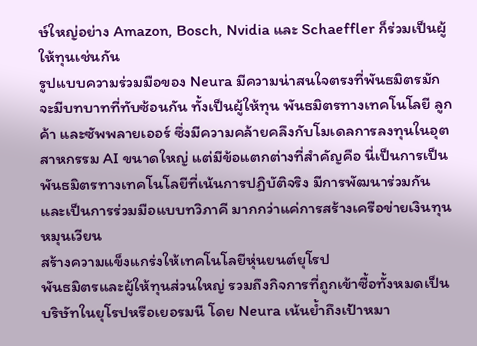ษ์ใหญ่อย่าง Amazon, Bosch, Nvidia และ Schaeffler ก็ร่วมเป็นผู้ให้ทุนเช่นกัน
รูปแบบความร่วมมือของ Neura มีความน่าสนใจตรงที่พันธมิตรมักจะมีบทบาทที่ทับซ้อนกัน ทั้งเป็นผู้ให้ทุน พันธมิตรทางเทคโนโลยี ลูกค้า และซัพพลายเออร์ ซึ่งมีความคล้ายคลึงกับโมเดลการลงทุนในอุตสาหกรรม AI ขนาดใหญ่ แต่มีข้อแตกต่างที่สำคัญคือ นี่เป็นการเป็นพันธมิตรทางเทคโนโลยีที่เน้นการปฏิบัติจริง มีการพัฒนาร่วมกัน และเป็นการร่วมมือแบบทวิภาคี มากกว่าแค่การสร้างเครือข่ายเงินทุนหมุนเวียน
สร้างความแข็งแกร่งให้เทคโนโลยีหุ่นยนต์ยุโรป
พันธมิตรและผู้ให้ทุนส่วนใหญ่ รวมถึงกิจการที่ถูกเข้าซื้อทั้งหมดเป็นบริษัทในยุโรปหรือเยอรมนี โดย Neura เน้นย้ำถึงเป้าหมา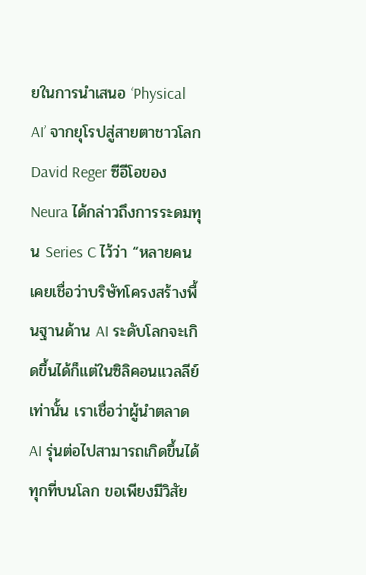ยในการนำเสนอ ‘Physical AI’ จากยุโรปสู่สายตาชาวโลก
David Reger ซีอีโอของ Neura ได้กล่าวถึงการระดมทุน Series C ไว้ว่า “หลายคนเคยเชื่อว่าบริษัทโครงสร้างพื้นฐานด้าน AI ระดับโลกจะเกิดขึ้นได้ก็แต่ในซิลิคอนแวลลีย์เท่านั้น เราเชื่อว่าผู้นำตลาด AI รุ่นต่อไปสามารถเกิดขึ้นได้ทุกที่บนโลก ขอเพียงมีวิสัย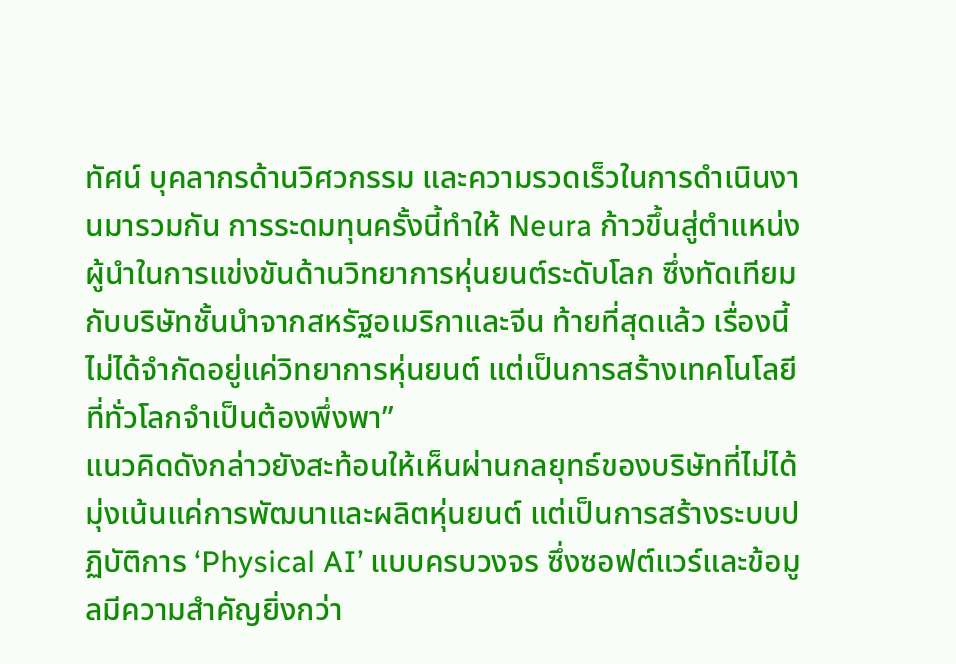ทัศน์ บุคลากรด้านวิศวกรรม และความรวดเร็วในการดำเนินงานมารวมกัน การระดมทุนครั้งนี้ทำให้ Neura ก้าวขึ้นสู่ตำแหน่งผู้นำในการแข่งขันด้านวิทยาการหุ่นยนต์ระดับโลก ซึ่งทัดเทียมกับบริษัทชั้นนำจากสหรัฐอเมริกาและจีน ท้ายที่สุดแล้ว เรื่องนี้ไม่ได้จำกัดอยู่แค่วิทยาการหุ่นยนต์ แต่เป็นการสร้างเทคโนโลยีที่ทั่วโลกจำเป็นต้องพึ่งพา”
แนวคิดดังกล่าวยังสะท้อนให้เห็นผ่านกลยุทธ์ของบริษัทที่ไม่ได้มุ่งเน้นแค่การพัฒนาและผลิตหุ่นยนต์ แต่เป็นการสร้างระบบปฏิบัติการ ‘Physical AI’ แบบครบวงจร ซึ่งซอฟต์แวร์และข้อมูลมีความสำคัญยิ่งกว่า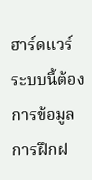ฮาร์ดแวร์ ระบบนี้ต้องการข้อมูลการฝึกฝ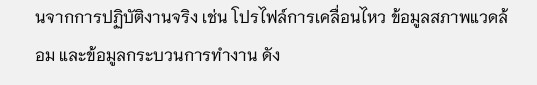นจากการปฏิบัติงานจริง เช่น โปรไฟล์การเคลื่อนไหว ข้อมูลสภาพแวดล้อม และข้อมูลกระบวนการทำงาน ดัง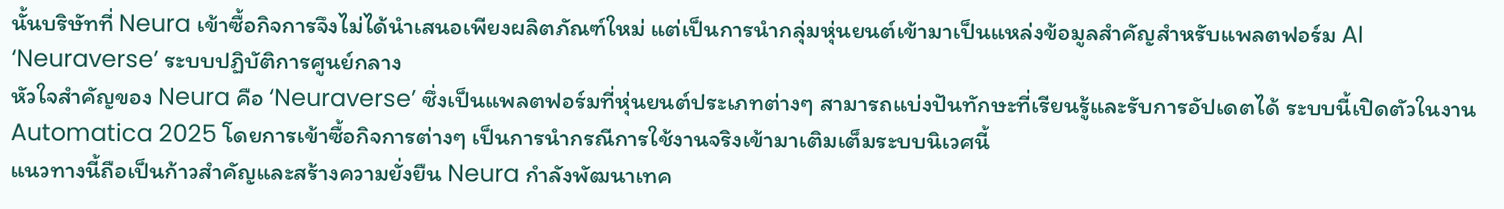นั้นบริษัทที่ Neura เข้าซื้อกิจการจึงไม่ได้นำเสนอเพียงผลิตภัณฑ์ใหม่ แต่เป็นการนำกลุ่มหุ่นยนต์เข้ามาเป็นแหล่งข้อมูลสำคัญสำหรับแพลตฟอร์ม AI
‘Neuraverse’ ระบบปฏิบัติการศูนย์กลาง
หัวใจสำคัญของ Neura คือ ‘Neuraverse’ ซึ่งเป็นแพลตฟอร์มที่หุ่นยนต์ประเภทต่างๆ สามารถแบ่งปันทักษะที่เรียนรู้และรับการอัปเดตได้ ระบบนี้เปิดตัวในงาน Automatica 2025 โดยการเข้าซื้อกิจการต่างๆ เป็นการนำกรณีการใช้งานจริงเข้ามาเติมเต็มระบบนิเวศนี้
แนวทางนี้ถือเป็นก้าวสำคัญและสร้างความยั่งยืน Neura กำลังพัฒนาเทค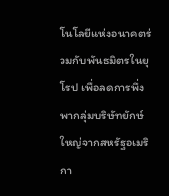โนโลยีแห่งอนาคตร่วมกับพันธมิตรในยุโรป เพื่อลดการพึ่งพากลุ่มบริษัทยักษ์ใหญ่จากสหรัฐอเมริกา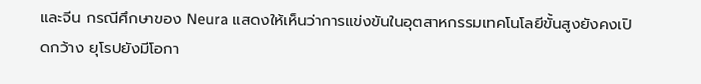และจีน กรณีศึกษาของ Neura แสดงให้เห็นว่าการแข่งขันในอุตสาหกรรมเทคโนโลยีขั้นสูงยังคงเปิดกว้าง ยุโรปยังมีโอกา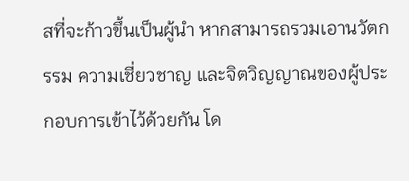สที่จะก้าวขึ้นเป็นผู้นำ หากสามารถรวมเอานวัตกรรม ความเชี่ยวชาญ และจิตวิญญาณของผู้ประกอบการเข้าไว้ด้วยกัน โด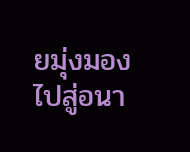ยมุ่งมองไปสู่อนา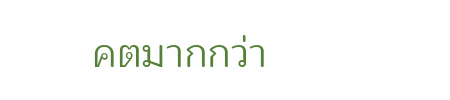คตมากกว่า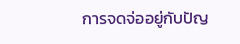การจดจ่ออยู่กับปัญ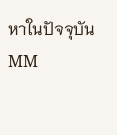หาในปัจจุบัน
MM